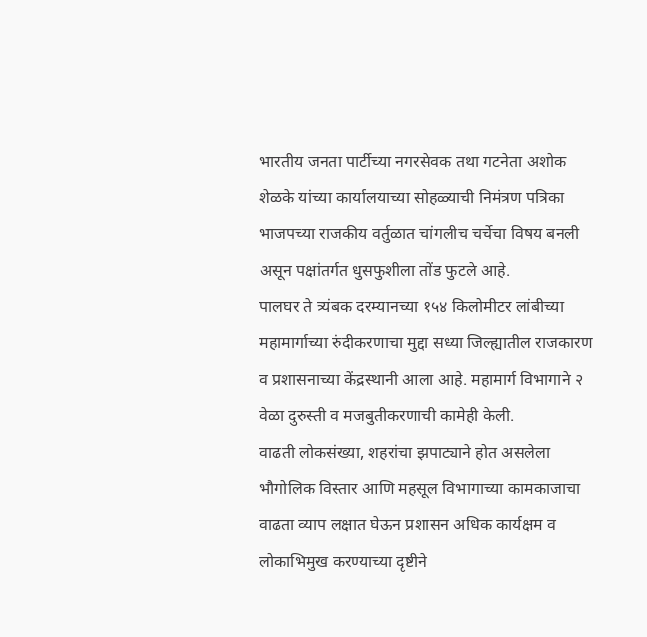भारतीय जनता पार्टीच्या नगरसेवक तथा गटनेता अशोक शेळके यांच्या कार्यालयाच्या सोहळ्याची निमंत्रण पत्रिका भाजपच्या राजकीय वर्तुळात चांगलीच चर्चेचा विषय बनली असून पक्षांतर्गत धुसफुशीला तोंड फुटले आहे.
पालघर ते त्र्यंबक दरम्यानच्या १५४ किलोमीटर लांबीच्या महामार्गाच्या रुंदीकरणाचा मुद्दा सध्या जिल्ह्यातील राजकारण व प्रशासनाच्या केंद्रस्थानी आला आहे. महामार्ग विभागाने २ वेळा दुरुस्ती व मजबुतीकरणाची कामेही केली.
वाढती लोकसंख्या, शहरांचा झपाट्याने होत असलेला भौगोलिक विस्तार आणि महसूल विभागाच्या कामकाजाचा वाढता व्याप लक्षात घेऊन प्रशासन अधिक कार्यक्षम व लोकाभिमुख करण्याच्या दृष्टीने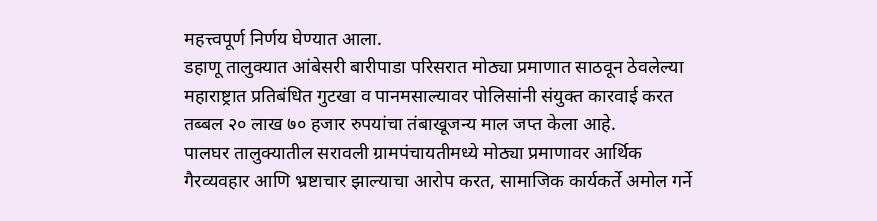महत्त्वपूर्ण निर्णय घेण्यात आला.
डहाणू तालुक्यात आंबेसरी बारीपाडा परिसरात मोठ्या प्रमाणात साठवून ठेवलेल्या महाराष्ट्रात प्रतिबंधित गुटखा व पानमसाल्यावर पोलिसांनी संयुक्त कारवाई करत तब्बल २० लाख ७० हजार रुपयांचा तंबाखूजन्य माल जप्त केला आहे.
पालघर तालुक्यातील सरावली ग्रामपंचायतीमध्ये मोठ्या प्रमाणावर आर्थिक गैरव्यवहार आणि भ्रष्टाचार झाल्याचा आरोप करत, सामाजिक कार्यकर्ते अमोल गर्ने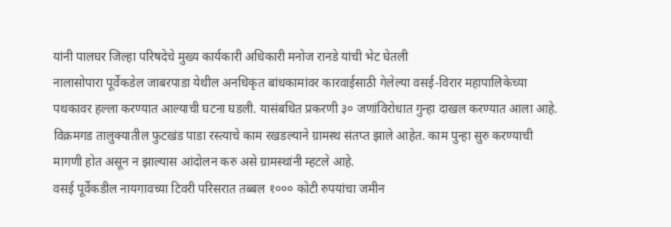यांनी पालघर जिल्हा परिषदेचे मुख्य कार्यकारी अधिकारी मनोज रानडे यांची भेट घेतली
नालासोपारा पूर्वेकडेल जाबरपाडा येथील अनधिकृत बांधकामांवर कारवाईसाठी गेलेल्या वसई-विरार महापालिकेच्या पथकावर हल्ला करण्यात आल्याची घटना घडली. यासंबधित प्रकरणी ३० जणांविरोधात गुन्हा दाखल करण्यात आला आहे.
विक्रमगड तालुक्यातील फुटखंड पाडा रस्त्याचे काम रखडल्याने ग्रामस्थ संतप्त झाले आहेत. काम पुन्हा सुरु करण्याची मागणी होत असून न झाल्यास आंदोलन करु असे ग्रामस्थांनी म्हटले आहे.
वसई पूर्वेकडील नायगावच्या टिवरी परिसरात तब्बल १००० कोटी रुपयांचा जमीन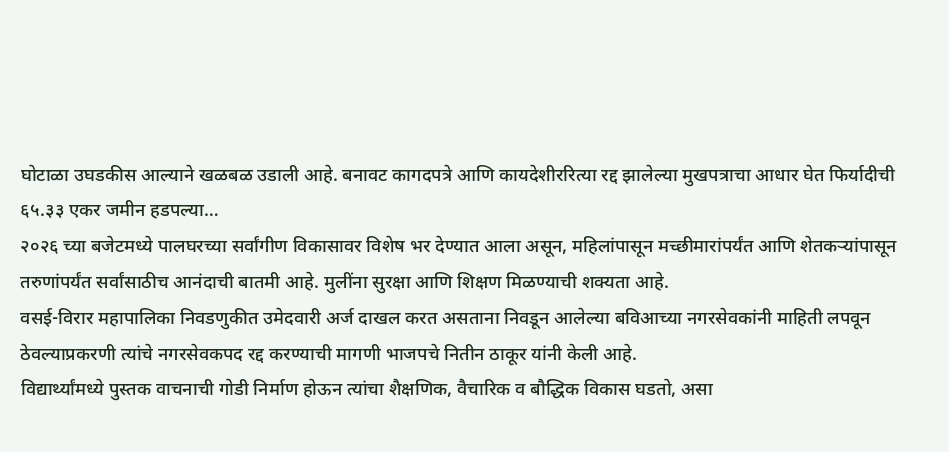घोटाळा उघडकीस आल्याने खळबळ उडाली आहे. बनावट कागदपत्रे आणि कायदेशीररित्या रद्द झालेल्या मुखपत्राचा आधार घेत फिर्यादीची ६५.३३ एकर जमीन हडपल्या…
२०२६ च्या बजेटमध्ये पालघरच्या सर्वांगीण विकासावर विशेष भर देण्यात आला असून, महिलांपासून मच्छीमारांपर्यंत आणि शेतकऱ्यांपासून तरुणांपर्यंत सर्वांसाठीच आनंदाची बातमी आहे. मुलींना सुरक्षा आणि शिक्षण मिळण्याची शक्यता आहे.
वसई-विरार महापालिका निवडणुकीत उमेदवारी अर्ज दाखल करत असताना निवडून आलेल्या बविआच्या नगरसेवकांनी माहिती लपवून ठेवल्याप्रकरणी त्यांचे नगरसेवकपद रद्द करण्याची मागणी भाजपचे नितीन ठाकूर यांनी केली आहे.
विद्यार्थ्यांमध्ये पुस्तक वाचनाची गोडी निर्माण होऊन त्यांचा शैक्षणिक, वैचारिक व बौद्धिक विकास घडतो, असा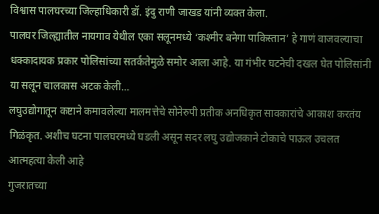विश्वास पालघरच्या जिल्हाधिकारी डॉ. इंदु राणी जाखड यांनी व्यक्त केला.
पालघर जिल्ह्यातील नायगाव येथील एका सलूनमध्ये ‘कश्मीर बनेगा पाकिस्तान’ हे गाणं वाजवल्याचा धक्कादायक प्रकार पोलिसांच्या सतर्कतेमुळे समोर आला आहे. या गंभीर घटनेची दखल घेत पोलिसांनी या सलून चालकास अटक केली…
लघुउद्योगातून कष्टाने कमावलेल्या मालमत्तेचे सोनेरुपी प्रतीक अनधिकृत सावकारांचे आकाश करतंय गिळंकृत. अशीच घटना पालघरमध्ये घडली असून सदर लघु उद्योजकाने टोकाचे पाऊल उचलत आत्महत्या केली आहे
गुजरातच्या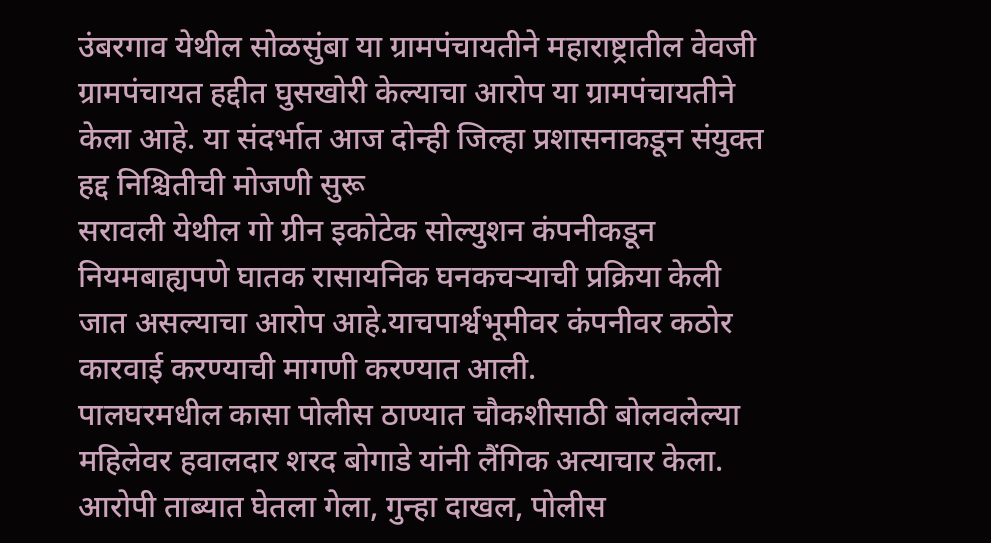उंबरगाव येथील सोळसुंबा या ग्रामपंचायतीने महाराष्ट्रातील वेवजी ग्रामपंचायत हद्दीत घुसखोरी केल्याचा आरोप या ग्रामपंचायतीने केला आहे. या संदर्भात आज दोन्ही जिल्हा प्रशासनाकडून संयुक्त हद्द निश्चितीची मोजणी सुरू
सरावली येथील गो ग्रीन इकोटेक सोल्युशन कंपनीकडून नियमबाह्यपणे घातक रासायनिक घनकचऱ्याची प्रक्रिया केली जात असल्याचा आरोप आहे.याचपार्श्वभूमीवर कंपनीवर कठोर कारवाई करण्याची मागणी करण्यात आली.
पालघरमधील कासा पोलीस ठाण्यात चौकशीसाठी बोलवलेल्या महिलेवर हवालदार शरद बोगाडे यांनी लैंगिक अत्याचार केला. आरोपी ताब्यात घेतला गेला, गुन्हा दाखल, पोलीस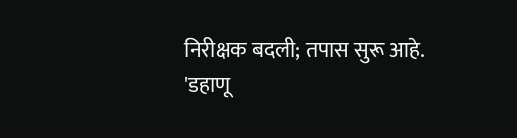निरीक्षक बदली; तपास सुरू आहे.
'डहाणू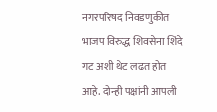नगरपरिषद निवडणुकीत भाजप विरुद्ध शिवसेना शिंदे गट अशी थेट लढत होत आहे. दोन्ही पक्षांनी आपली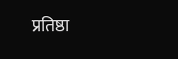प्रतिष्ठा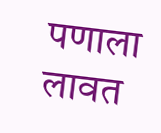पणाला लावत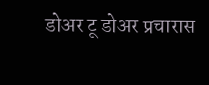डोअर टू डोअर प्रचारास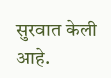सुरवात केली आहे.